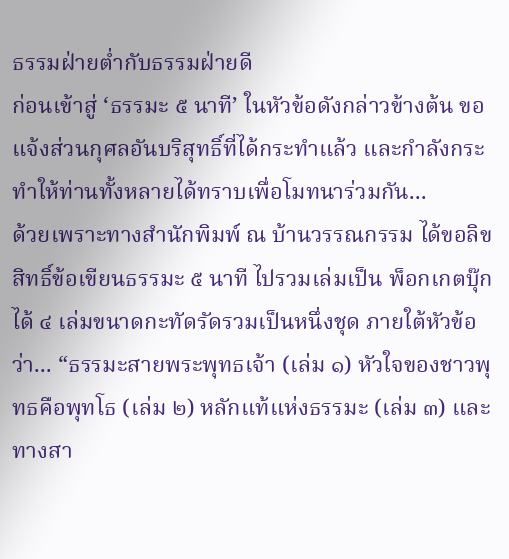ธรรมฝ่ายต่ำกับธรรมฝ่ายดี
ก่อนเข้าสู่ ‘ธรรมะ ๕ นาที’ ในหัวข้อดังกล่าวข้างต้น ขอแจ้งส่วนกุศลอันบริสุทธิ์ที่ได้กระทำแล้ว และกำลังกระทำให้ท่านทั้งหลายได้ทราบเพื่อโมทนาร่วมกัน...
ด้วยเพราะทางสำนักพิมพ์ ณ บ้านวรรณกรรม ได้ขอลิขสิทธิ์ข้อเขียนธรรมะ ๕ นาที ไปรวมเล่มเป็น พ็อกเกตบุ๊กได้ ๔ เล่มขนาดกะทัดรัดรวมเป็นหนึ่งชุด ภายใต้หัวข้อว่า... “ธรรมะสายพระพุทธเจ้า (เล่ม ๑) หัวใจของชาวพุทธคือพุทโธ (เล่ม ๒) หลักแท้แห่งธรรมะ (เล่ม ๓) และ ทางสา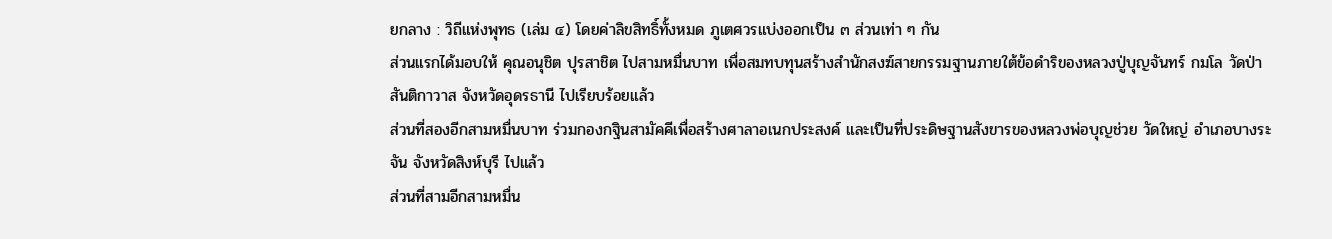ยกลาง : วิถีแห่งพุทธ (เล่ม ๔) โดยค่าลิขสิทธิ์ทั้งหมด ภูเตศวรแบ่งออกเป็น ๓ ส่วนเท่า ๆ กัน
ส่วนแรกได้มอบให้ คุณอนุชิต ปุรสาชิต ไปสามหมื่นบาท เพื่อสมทบทุนสร้างสำนักสงฆ์สายกรรมฐานภายใต้ข้อดำริของหลวงปู่บุญจันทร์ กมโล วัดป่าสันติกาวาส จังหวัดอุดรธานี ไปเรียบร้อยแล้ว
ส่วนที่สองอีกสามหมื่นบาท ร่วมกองกฐินสามัคคีเพื่อสร้างศาลาอเนกประสงค์ และเป็นที่ประดิษฐานสังขารของหลวงพ่อบุญช่วย วัดใหญ่ อำเภอบางระจัน จังหวัดสิงห์บุรี ไปแล้ว
ส่วนที่สามอีกสามหมื่น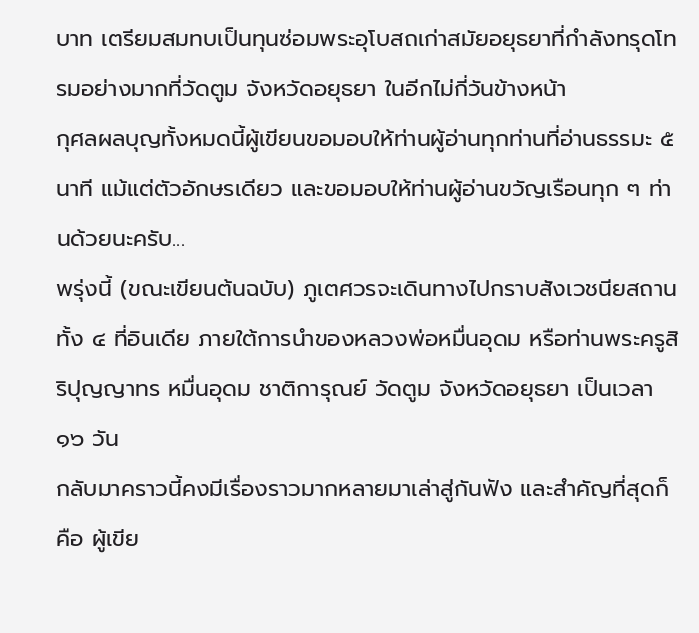บาท เตรียมสมทบเป็นทุนซ่อมพระอุโบสถเก่าสมัยอยุธยาที่กำลังทรุดโทรมอย่างมากที่วัดตูม จังหวัดอยุธยา ในอีกไม่กี่วันข้างหน้า
กุศลผลบุญทั้งหมดนี้ผู้เขียนขอมอบให้ท่านผู้อ่านทุกท่านที่อ่านธรรมะ ๕ นาที แม้แต่ตัวอักษรเดียว และขอมอบให้ท่านผู้อ่านขวัญเรือนทุก ๆ ท่านด้วยนะครับ...
พรุ่งนี้ (ขณะเขียนต้นฉบับ) ภูเตศวรจะเดินทางไปกราบสังเวชนียสถานทั้ง ๔ ที่อินเดีย ภายใต้การนำของหลวงพ่อหมื่นอุดม หรือท่านพระครูสิริปุญญาทร หมื่นอุดม ชาติการุณย์ วัดตูม จังหวัดอยุธยา เป็นเวลา ๑๖ วัน
กลับมาคราวนี้คงมีเรื่องราวมากหลายมาเล่าสู่กันฟัง และสำคัญที่สุดก็คือ ผู้เขีย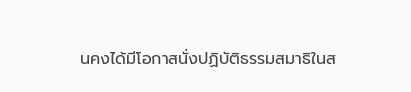นคงได้มีโอกาสนั่งปฏิบัติธรรมสมาธิในส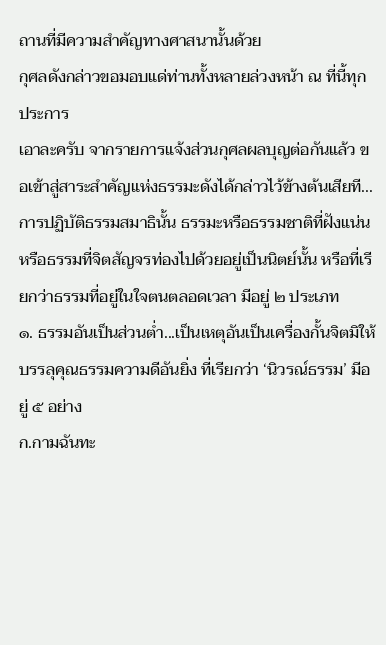ถานที่มีความสำคัญทางศาสนานั้นด้วย
กุศลดังกล่าวขอมอบแด่ท่านทั้งหลายล่วงหน้า ณ ที่นี้ทุกประการ
เอาละครับ จากรายการแจ้งส่วนกุศลผลบุญต่อกันแล้ว ขอเข้าสู่สาระสำคัญแห่งธรรมะดังได้กล่าวไว้ข้างต้นเสียที...
การปฏิบัติธรรมสมาธินั้น ธรรมะหรือธรรมชาติที่ฝังแน่น หรือธรรมที่จิตสัญจรท่องไปด้วยอยู่เป็นนิตย์นั้น หรือที่เรียกว่าธรรมที่อยู่ในใจตนตลอดเวลา มีอยู่ ๒ ประเภท
๑. ธรรมอันเป็นส่วนต่ำ...เป็นเหตุอันเป็นเครื่องกั้นจิตมิให้บรรลุคุณธรรมความดีอันยิ่ง ที่เรียกว่า ‘นิวรณ์ธรรม’ มีอยู่ ๕ อย่าง
ก.กามฉันทะ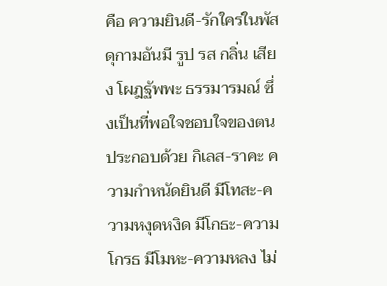คือ ความยินดี-รักใคร่ในพัสดุกามอันมี รูป รส กลิ่น เสียง โผฎฐัพพะ ธรรมารมณ์ ซึ่งเป็นที่พอใจชอบใจของตน ประกอบด้วย กิเลส-ราคะ ความกำหนัดยินดี มีโทสะ-ความหงุดหงิด มีโกธะ-ความโกรธ มีโมหะ-ความหลง ไม่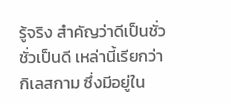รู้จริง สำคัญว่าดีเป็นชั่ว ชั่วเป็นดี เหล่านี้เรียกว่า กิเลสกาม ซึ่งมีอยู่ใน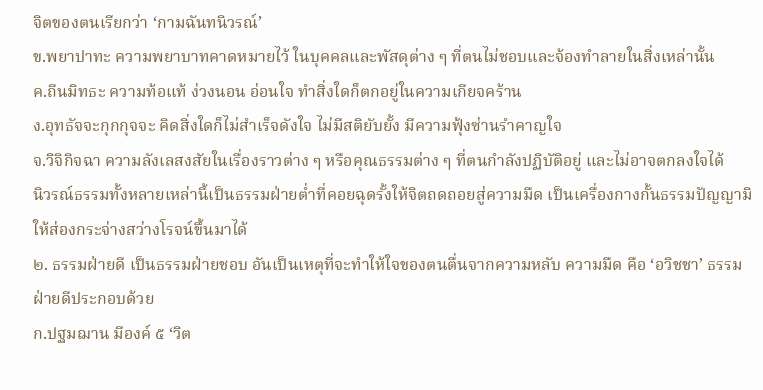จิตของตนเรียกว่า ‘กามฉันทนิวรณ์’
ข.พยาปาทะ ความพยาบาทคาดหมายไว้ ในบุคคลและพัสดุต่าง ๆ ที่ตนไม่ชอบและจ้องทำลายในสิ่งเหล่านั้น
ค.ถีนมิทธะ ความท้อแท้ ง่วงนอน อ่อนใจ ทำสิ่งใดก็ตกอยู่ในความเกียจคร้าน
ง.อุทธัจจะกุกกุจจะ คิดสิ่งใดก็ไม่สำเร็จดังใจ ไม่มีสติยับยั้ง มีความฟุ้งซ่านรำคาญใจ
จ.วิจิกิจฉา ความลังเลสงสัยในเรื่องราวต่าง ๆ หรือคุณธรรมต่าง ๆ ที่ตนกำลังปฏิบัติอยู่ และไม่อาจตกลงใจได้
นิวรณ์ธรรมทั้งหลายเหล่านี้เป็นธรรมฝ่ายต่ำที่คอยฉุดรั้งให้จิตถดถอยสู่ความมืด เป็นเครื่องกางกั้นธรรมปัญญามิให้ส่องกระจ่างสว่างโรจน์ขึ้นมาได้
๒. ธรรมฝ่ายดี เป็นธรรมฝ่ายชอบ อันเป็นเหตุที่จะทำให้ใจของตนตื่นจากความหลับ ความมืด คือ ‘อวิชชา’ ธรรมฝ่ายดีประกอบด้วย
ก.ปฐมฌาน มีองค์ ๕ ‘วิต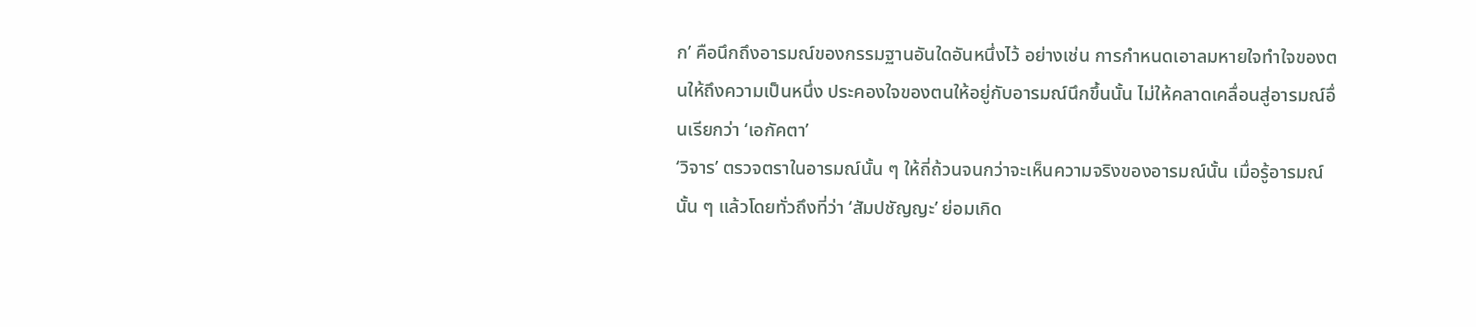ก’ คือนึกถึงอารมณ์ของกรรมฐานอันใดอันหนึ่งไว้ อย่างเช่น การกำหนดเอาลมหายใจทำใจของตนให้ถึงความเป็นหนึ่ง ประคองใจของตนให้อยู่กับอารมณ์นึกขึ้นนั้น ไม่ให้คลาดเคลื่อนสู่อารมณ์อื่นเรียกว่า ‘เอกัคตา’
‘วิจาร’ ตรวจตราในอารมณ์นั้น ๆ ให้ถี่ถ้วนจนกว่าจะเห็นความจริงของอารมณ์นั้น เมื่อรู้อารมณ์นั้น ๆ แล้วโดยทั่วถึงที่ว่า ‘สัมปชัญญะ’ ย่อมเกิด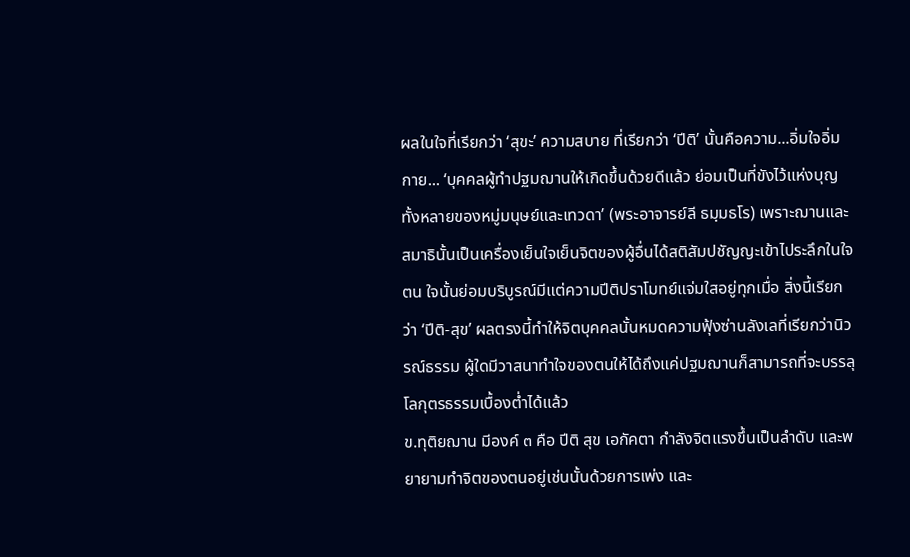ผลในใจที่เรียกว่า ‘สุขะ’ ความสบาย ที่เรียกว่า ‘ปีติ’ นั้นคือความ...อิ่มใจอิ่มกาย... ‘บุคคลผู้ทำปฐมฌานให้เกิดขึ้นด้วยดีแล้ว ย่อมเป็นที่ขังไว้แห่งบุญทั้งหลายของหมู่มนุษย์และเทวดา’ (พระอาจารย์ลี ธมฺมธโร) เพราะฌานและสมาธินั้นเป็นเครื่องเย็นใจเย็นจิตของผู้อื่นได้สติสัมปชัญญะเข้าไประลึกในใจตน ใจนั้นย่อมบริบูรณ์มีแต่ความปีติปราโมทย์แจ่มใสอยู่ทุกเมื่อ สิ่งนี้เรียกว่า ‘ปีติ-สุข’ ผลตรงนี้ทำให้จิตบุคคลนั้นหมดความฟุ้งซ่านลังเลที่เรียกว่านิวรณ์ธรรม ผู้ใดมีวาสนาทำใจของตนให้ได้ถึงแค่ปฐมฌานก็สามารถที่จะบรรลุโลกุตรธรรมเบื้องต่ำได้แล้ว
ข.ทุติยฌาน มีองค์ ๓ คือ ปีติ สุข เอกัคตา กำลังจิตแรงขึ้นเป็นลำดับ และพยายามทำจิตของตนอยู่เช่นนั้นด้วยการเพ่ง และ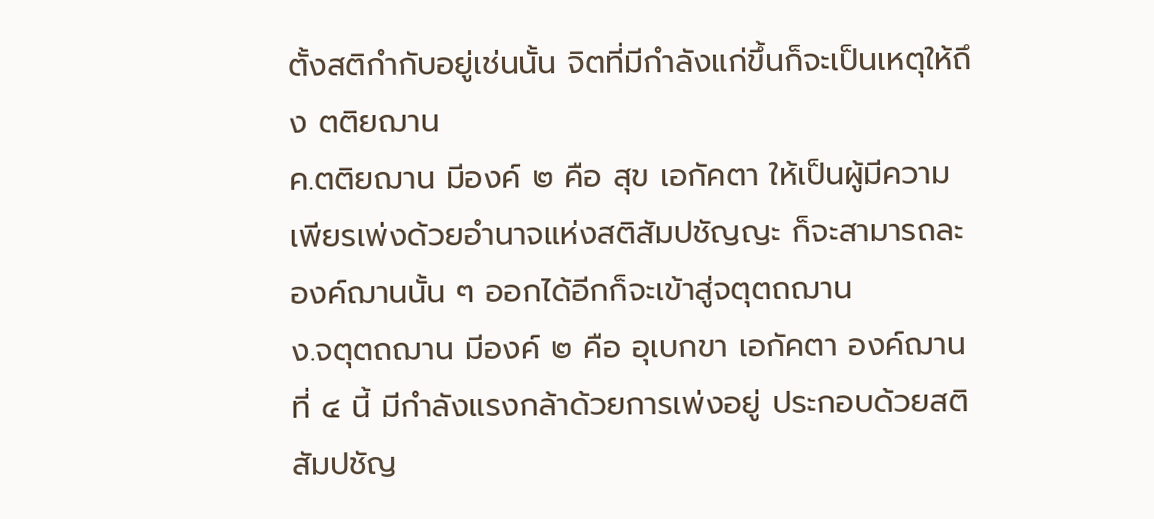ตั้งสติกำกับอยู่เช่นนั้น จิตที่มีกำลังแก่ขึ้นก็จะเป็นเหตุให้ถึง ตติยฌาน
ค.ตติยฌาน มีองค์ ๒ คือ สุข เอกัคตา ให้เป็นผู้มีความเพียรเพ่งด้วยอำนาจแห่งสติสัมปชัญญะ ก็จะสามารถละองค์ฌานนั้น ๆ ออกได้อีกก็จะเข้าสู่จตุตถฌาน
ง.จตุตถฌาน มีองค์ ๒ คือ อุเบกขา เอกัคตา องค์ฌานที่ ๔ นี้ มีกำลังแรงกล้าด้วยการเพ่งอยู่ ประกอบด้วยสติสัมปชัญ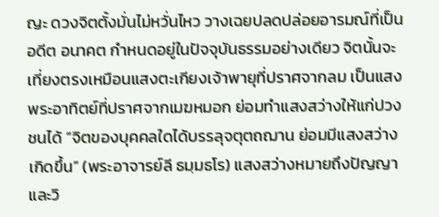ญะ ดวงจิตตั้งมั่นไม่หวั่นไหว วางเฉยปลดปล่อยอารมณ์ที่เป็น อดีต อนาคต กำหนดอยู่ในปัจจุบันธรรมอย่างเดียว จิตนั้นจะเที่ยงตรงเหมือนแสงตะเกียงเจ้าพายุที่ปราศจากลม เป็นแสงพระอาทิตย์ที่ปราศจากเมฆหมอก ย่อมทำแสงสว่างให้แก่ปวงชนได้ “จิตของบุคคลใดได้บรรลุจตุตถฌาน ย่อมมีแสงสว่างเกิดขึ้น” (พระอาจารย์ลี ธมฺมธโร) แสงสว่างหมายถึงปัญญาและวิ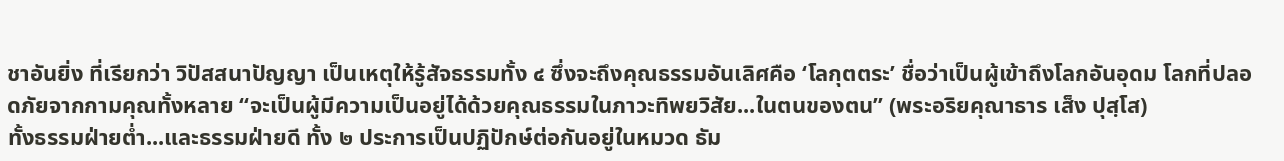ชาอันยิ่ง ที่เรียกว่า วิปัสสนาปัญญา เป็นเหตุให้รู้สัจธรรมทั้ง ๔ ซึ่งจะถึงคุณธรรมอันเลิศคือ ‘โลกุตตระ’ ชื่อว่าเป็นผู้เข้าถึงโลกอันอุดม โลกที่ปลอดภัยจากกามคุณทั้งหลาย “จะเป็นผู้มีความเป็นอยู่ได้ด้วยคุณธรรมในภาวะทิพยวิสัย...ในตนของตน” (พระอริยคุณาธาร เส็ง ปุสฺโส)
ทั้งธรรมฝ่ายต่ำ...และธรรมฝ่ายดี ทั้ง ๒ ประการเป็นปฏิปักษ์ต่อกันอยู่ในหมวด ธัม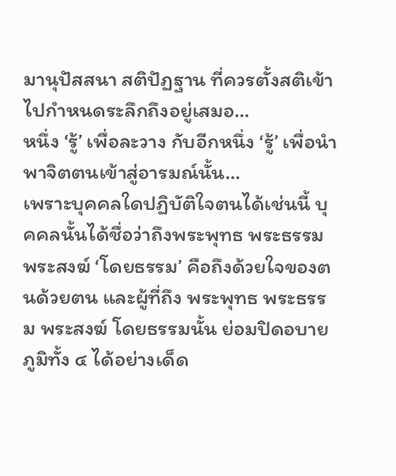มานุปัสสนา สติปัฏฐาน ที่ควรตั้งสติเข้าไปกำหนดระลึกถึงอยู่เสมอ...
หนึ่ง ‘รู้’ เพื่อละวาง กับอีกหนึ่ง ‘รู้’ เพื่อนำพาจิตตนเข้าสู่อารมณ์นั้น...
เพราะบุคคลใดปฏิบัติใจตนได้เช่นนี้ บุคคลนั้นได้ชื่อว่าถึงพระพุทธ พระธรรม พระสงฆ์ ‘โดยธรรม’ คือถึงด้วยใจของตนด้วยตน และผู้ที่ถึง พระพุทธ พระธรรม พระสงฆ์ โดยธรรมนั้น ย่อมปิดอบายภูมิทั้ง ๔ ได้อย่างเด็ด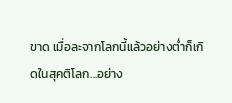ขาด เมื่อละจากโลกนี้แล้วอย่างต่ำก็เกิดในสุคติโลก...อย่าง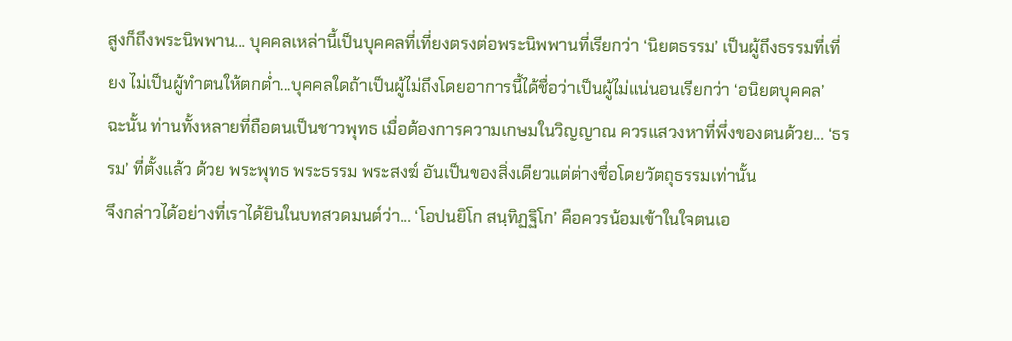สูงก็ถึงพระนิพพาน... บุคคลเหล่านี้เป็นบุคคลที่เที่ยงตรงต่อพระนิพพานที่เรียกว่า ‘นิยตธรรม’ เป็นผู้ถึงธรรมที่เที่ยง ไม่เป็นผู้ทำตนให้ตกต่ำ...บุคคลใดถ้าเป็นผู้ไม่ถึงโดยอาการนี้ได้ชื่อว่าเป็นผู้ไม่แน่นอนเรียกว่า ‘อนิยตบุคคล’
ฉะนั้น ท่านทั้งหลายที่ถือตนเป็นชาวพุทธ เมื่อต้องการความเกษมในวิญญาณ ควรแสวงหาที่พึ่งของตนด้วย... ‘ธรรม’ ที่ตั้งแล้ว ด้วย พระพุทธ พระธรรม พระสงฆ์ อันเป็นของสิ่งเดียวแต่ต่างชื่อโดยวัตถุธรรมเท่านั้น
จึงกล่าวได้อย่างที่เราได้ยินในบทสวดมนต์ว่า... ‘โอปนยิโก สนฺทิฏฐิโก’ คือควรน้อมเข้าในใจตนเอ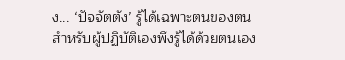ง... ‘ปัจจัตตัง’ รู้ได้เฉพาะตนของตน สำหรับผู้ปฏิบัติเองพึงรู้ได้ด้วยตนเอง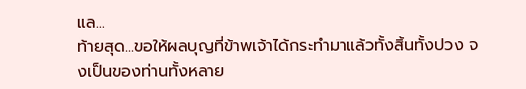แล...
ท้ายสุด...ขอให้ผลบุญที่ข้าพเจ้าได้กระทำมาแล้วทั้งสิ้นทั้งปวง จงเป็นของท่านทั้งหลาย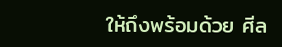ให้ถึงพร้อมด้วย ศีล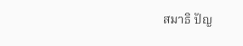สมาธิ ปัญ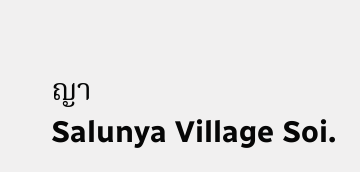ญา
Salunya Village Soi.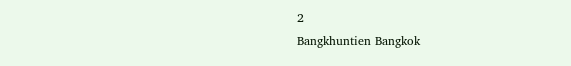2
Bangkhuntien Bangkok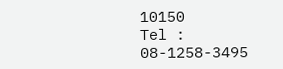10150
Tel : 08-1258-3495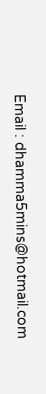Email : dhamma5mins@hotmail.com